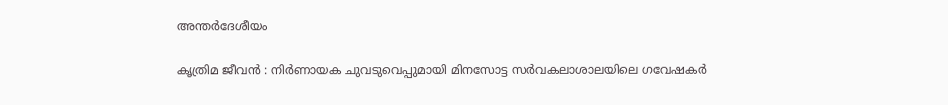അന്തർദേശീയം

കൃത്രിമ ജീവന്‍ : നിര്‍ണായക ചുവടുവെപ്പുമായി മിനസോട്ട സര്‍വകലാശാലയിലെ ഗവേഷകര്‍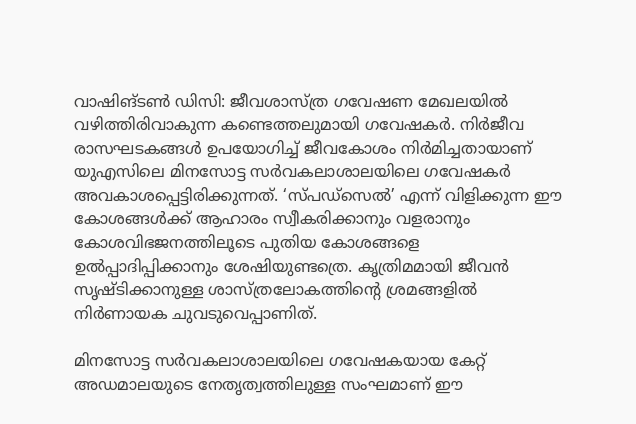വാഷിങ്ടണ്‍ ഡിസി: ജീവശാസ്ത്ര ഗവേഷണ മേഖലയില്‍ വഴിത്തിരിവാകുന്ന കണ്ടെത്തലുമായി ഗവേഷകര്‍. നിര്‍ജീവ രാസഘടകങ്ങള്‍ ഉപയോഗിച്ച് ജീവകോശം നിര്‍മിച്ചതായാണ് യുഎസിലെ മിനസോട്ട സര്‍വകലാശാലയിലെ ഗവേഷകര്‍ അവകാശപ്പെട്ടിരിക്കുന്നത്. ‘സ്പഡ്‌സെല്‍’ എന്ന് വിളിക്കുന്ന ഈ കോശങ്ങള്‍ക്ക് ആഹാരം സ്വീകരിക്കാനും വളരാനും കോശവിഭജനത്തിലൂടെ പുതിയ കോശങ്ങളെ ഉല്‍പ്പാദിപ്പിക്കാനും ശേഷിയുണ്ടത്രെ. കൃത്രിമമായി ജീവന്‍ സൃഷ്ടിക്കാനുള്ള ശാസ്ത്രലോകത്തിന്റെ ശ്രമങ്ങളില്‍ നിര്‍ണായക ചുവടുവെപ്പാണിത്.

മിനസോട്ട സര്‍വകലാശാലയിലെ ഗവേഷകയായ കേറ്റ് അഡമാലയുടെ നേതൃത്വത്തിലുള്ള സംഘമാണ് ഈ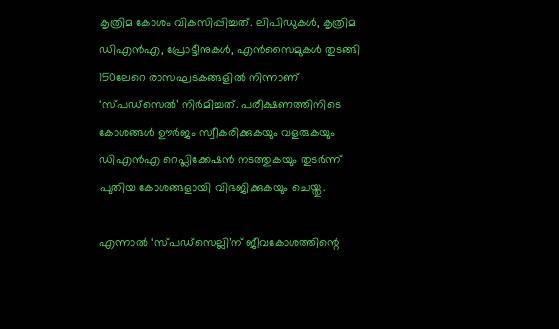കൃത്രിമ കോശം വികസിപ്പിച്ചത്. ലിപിഡുകള്‍, കൃത്രിമ ഡിഎന്‍എ, പ്രോട്ടീനുകള്‍, എന്‍സൈമുകള്‍ തുടങ്ങി 150ലേറെ രാസഘടകങ്ങളില്‍ നിന്നാണ് ‘സ്പഡ്‌സെല്‍’ നിര്‍മിച്ചത്. പരീക്ഷണത്തിനിടെ കോശങ്ങള്‍ ഊര്‍ജം സ്വീകരിക്കുകയും വളരുകയും ഡിഎന്‍എ റെപ്ലിക്കേഷന്‍ നടത്തുകയും തുടര്‍ന്ന് പുതിയ കോശങ്ങളായി വിഭജിക്കുകയും ചെയ്തു.

എന്നാല്‍ ‘സ്പഡ്‌സെല്ലി’ന് ജീവകോശത്തിന്റെ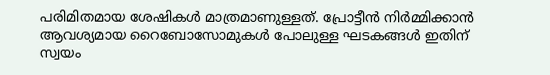പരിമിതമായ ശേഷികള്‍ മാത്രമാണുള്ളത്. പ്രോട്ടീന്‍ നിര്‍മ്മിക്കാന്‍ ആവശ്യമായ റൈബോസോമുകള്‍ പോലുള്ള ഘടകങ്ങള്‍ ഇതിന് സ്വയം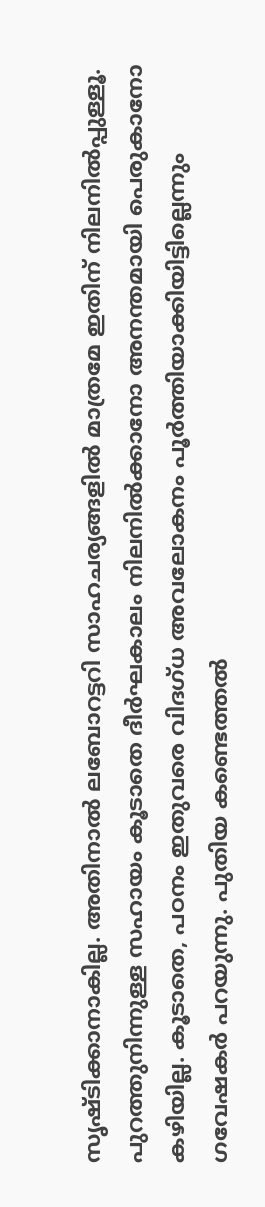സൃഷ്ടിക്കാനാകില്ല. അതിനാല്‍ ലബോറട്ടറി സാഹചര്യങ്ങളില്‍ മാത്രമേ ഇതിന് നിലനില്‍പ്പുള്ളൂ. പുറത്തുനിന്നുള്ള സഹായം കൂടാതെ ദീര്‍ഘകാലം നിലനില്‍ക്കാനോ അനന്തമായി പെരുകാനോ കഴിയില്ല. കൂടാതെ, പഠനം ഇതുവരെ വിദഗ്ധ അവലോകനം പൂര്‍ത്തിയാക്കിയിട്ടില്ലെന്നും ഗവേഷകര്‍ പറയുന്നു. പുതിയ കണ്ടെത്തല്‍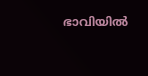ഭാവിയില്‍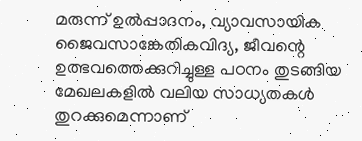മരുന്ന് ഉല്‍പ്പാദനം, വ്യാവസായിക ജൈവസാങ്കേതികവിദ്യ, ജീവന്റെ ഉത്ഭവത്തെക്കുറിച്ചുള്ള പഠനം തുടങ്ങിയ മേഖലകളില്‍ വലിയ സാധ്യതകള്‍ തുറക്കുമെന്നാണ്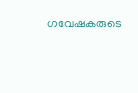ഗവേഷകരുടെ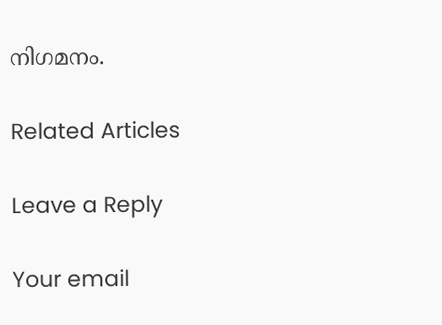നിഗമനം.

Related Articles

Leave a Reply

Your email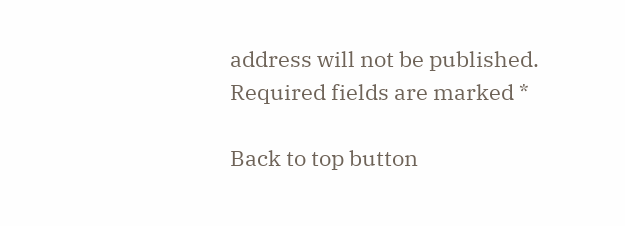address will not be published. Required fields are marked *

Back to top button